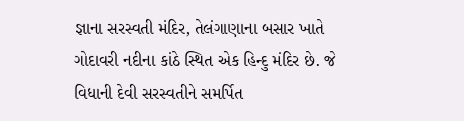જ્ઞાના સરસ્વતી મંદિર, તેલંગાણાના બસાર ખાતે ગોદાવરી નદીના કાંઠે સ્થિત એક હિન્દુ મંદિર છે. જે વિધાની દેવી સરસ્વતીને સમર્પિત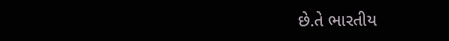છે.તે ભારતીય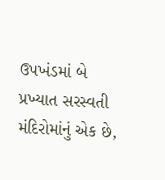ઉપખંડમાં બે પ્રખ્યાત સરસ્વતી મંદિરોમાંનું એક છે,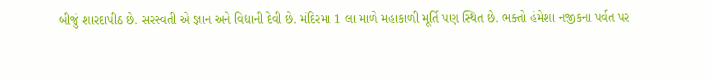બીજું શારદાપીઠ છે. સરસ્વતી એ જ્ઞાન અને વિદ્યાની દેવી છે. મંદિરમા 1 લા માળે મહાકાળી મૂર્તિ પણ સ્થિત છે. ભક્તો હંમેશા નજીકના પર્વત પર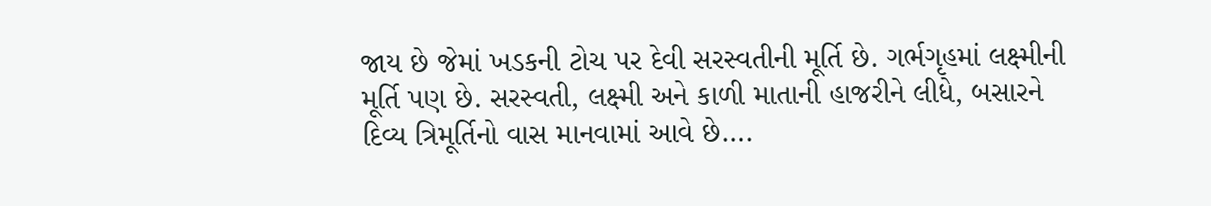જાય છે જેમાં ખડકની ટોચ પર દેવી સરસ્વતીની મૂર્તિ છે. ગર્ભગૃહમાં લક્ષ્મીની મૂર્તિ પણ છે. સરસ્વતી, લક્ષ્મી અને કાળી માતાની હાજરીને લીધે, બસારને દિવ્ય ત્રિમૂર્તિનો વાસ માનવામાં આવે છે….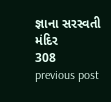જ્ઞાના સરસ્વતી મંદિર
308
previous post